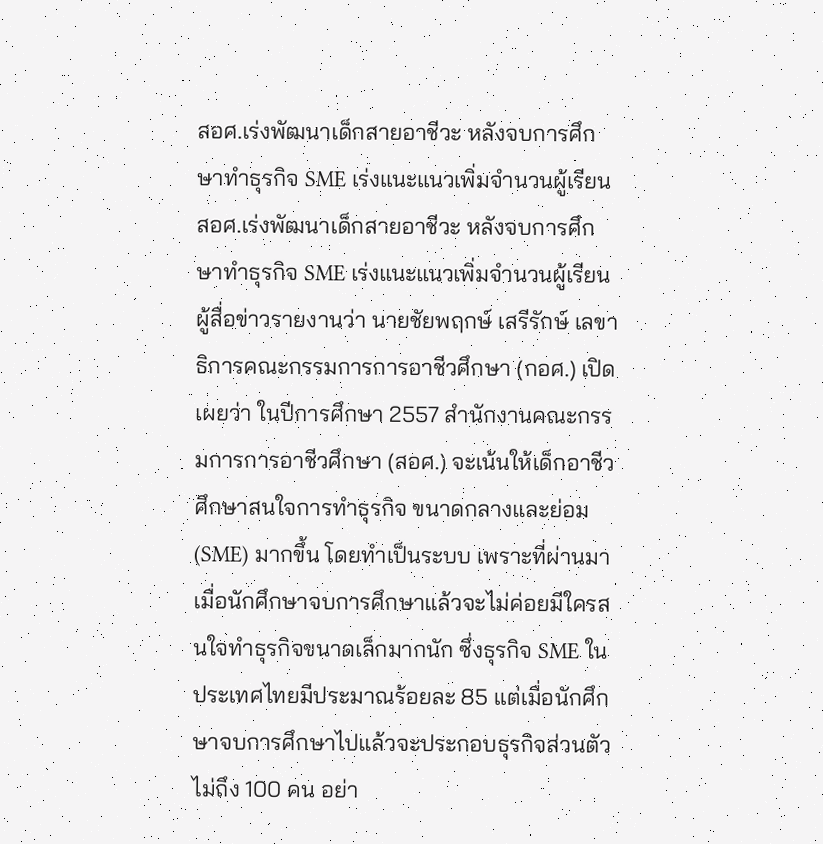สอศ.เร่งพัฒนาเด็กสายอาชีวะ หลังจบการศึกษาทำธุรกิจ SME เร่งแนะแนวเพิ่มจำนวนผู้เรียน
สอศ.เร่งพัฒนาเด็กสายอาชีวะ หลังจบการศึกษาทำธุรกิจ SME เร่งแนะแนวเพิ่มจำนวนผู้เรียน
ผู้สื่อข่าวรายงานว่า นายชัยพฤกษ์ เสรีรักษ์ เลขาธิการคณะกรรมการการอาชีวศึกษา (กอศ.) เปิดเผยว่า ในปีการศึกษา 2557 สำนักงานคณะกรรมการการอาชีวศึกษา (สอศ.) จะเน้นให้เด็กอาชีวศึกษาสนใจการทำธุรกิจ ขนาดกลางและย่อม (SME) มากขึ้น โดยทำเป็นระบบ เพราะที่ผ่านมาเมื่อนักศึกษาจบการศึกษาแล้วจะไม่ค่อยมีใครสนใจทำธุรกิจขนาดเล็กมากนัก ซึ่งธุรกิจ SME ในประเทศไทยมีประมาณร้อยละ 85 แต่เมื่อนักศึกษาจบการศึกษาไปแล้วจะประกอบธุรกิจส่วนตัวไม่ถึง 100 คน อย่า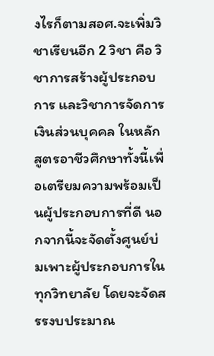งไรก็ตามสอศ.จะเพิ่มวิชาเรียนอีก 2 วิชา คือ วิชาการสร้างผู้ประกอบการ และวิชาการจัดการเงินส่วนบุคคล ในหลักสูตรอาชีวศึกษาทั้งนี้เพื่อเตรียมความพร้อมเป็นผู้ประกอบการที่ดี นอกจากนี้จะจัดตั้งศูนย์บ่มเพาะผู้ประกอบการในทุกวิทยาลัย โดยจะจัดสรรงบประมาณ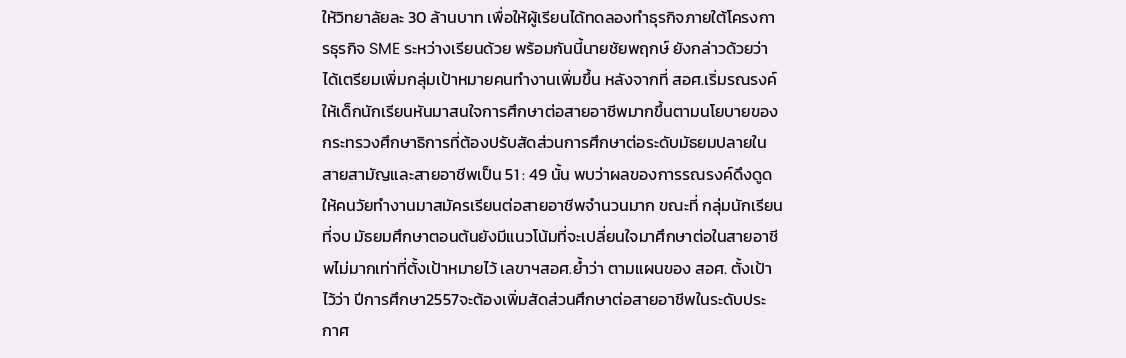ให้วิทยาลัยละ 30 ล้านบาท เพื่อให้ผู้เรียนได้ทดลองทำธุรกิจภายใต้โครงการธุรกิจ SME ระหว่างเรียนด้วย พร้อมกันนี้นายชัยพฤกษ์ ยังกล่าวด้วยว่า ได้เตรียมเพิ่มกลุ่มเป้าหมายคนทำงานเพิ่มขึ้น หลังจากที่ สอศ.เริ่มรณรงค์ให้เด็กนักเรียนหันมาสนใจการศึกษาต่อสายอาชีพมากขึ้นตามนโยบายของกระทรวงศึกษาธิการที่ต้องปรับสัดส่วนการศึกษาต่อระดับมัธยมปลายในสายสามัญและสายอาชีพเป็น 51 : 49 นั้น พบว่าผลของการรณรงค์ดึงดูดให้คนวัยทำงานมาสมัครเรียนต่อสายอาชีพจำนวนมาก ขณะที่ กลุ่มนักเรียนที่จบ มัธยมศึกษาตอนต้นยังมีแนวโน้มที่จะเปลี่ยนใจมาศึกษาต่อในสายอาชีพไม่มากเท่าที่ตั้งเป้าหมายไว้ เลขาฯสอศ.ย้ำว่า ตามแผนของ สอศ. ตั้งเป้าไว้ว่า ปีการศึกษา2557จะต้องเพิ่มสัดส่วนศึกษาต่อสายอาชีพในระดับประกาศ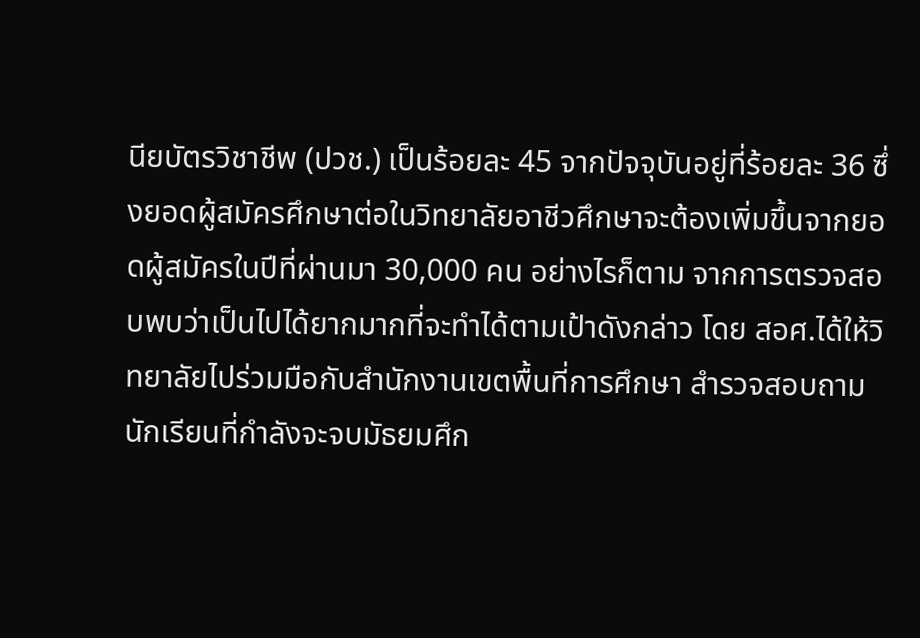นียบัตรวิชาชีพ (ปวช.) เป็นร้อยละ 45 จากปัจจุบันอยู่ที่ร้อยละ 36 ซึ่งยอดผู้สมัครศึกษาต่อในวิทยาลัยอาชีวศึกษาจะต้องเพิ่มขึ้นจากยอดผู้สมัครในปีที่ผ่านมา 30,000 คน อย่างไรก็ตาม จากการตรวจสอบพบว่าเป็นไปได้ยากมากที่จะทำได้ตามเป้าดังกล่าว โดย สอศ.ได้ให้วิทยาลัยไปร่วมมือกับสำนักงานเขตพื้นที่การศึกษา สำรวจสอบถามนักเรียนที่กำลังจะจบมัธยมศึก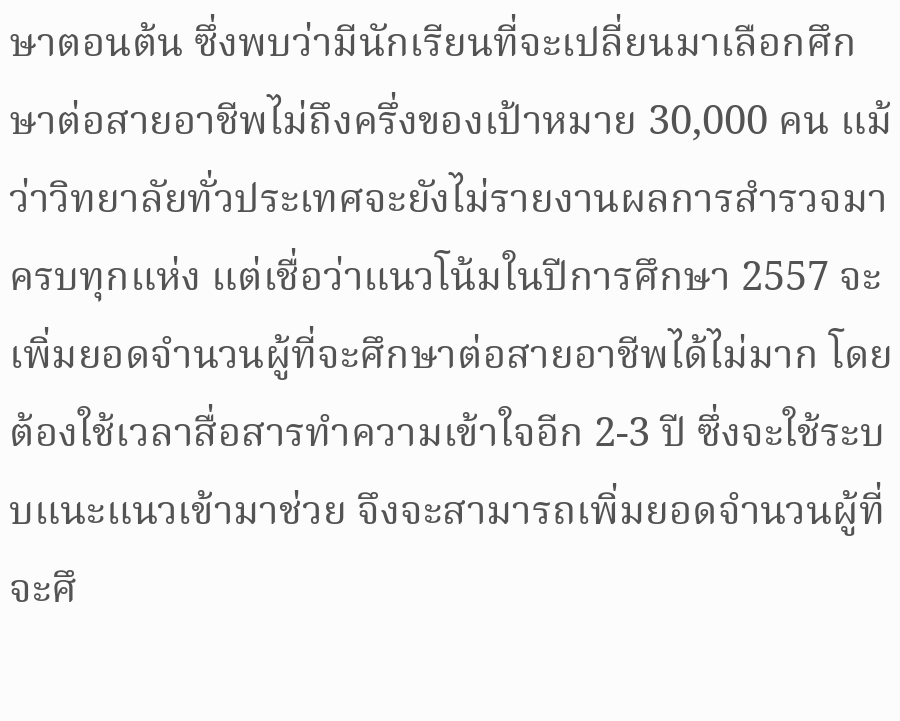ษาตอนต้น ซึ่งพบว่ามีนักเรียนที่จะเปลี่ยนมาเลือกศึกษาต่อสายอาชีพไม่ถึงครึ่งของเป้าหมาย 30,000 คน แม้ว่าวิทยาลัยทั่วประเทศจะยังไม่รายงานผลการสำรวจมาครบทุกแห่ง แต่เชื่อว่าแนวโน้มในปีการศึกษา 2557 จะเพิ่มยอดจำนวนผู้ที่จะศึกษาต่อสายอาชีพได้ไม่มาก โดยต้องใช้เวลาสื่อสารทำความเข้าใจอีก 2-3 ปี ซึ่งจะใช้ระบบแนะแนวเข้ามาช่วย จึงจะสามารถเพิ่มยอดจำนวนผู้ที่จะศึ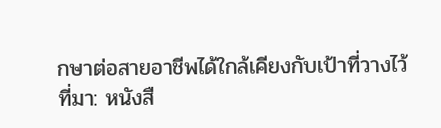กษาต่อสายอาชีพได้ใกล้เคียงกับเป้าที่วางไว้
ที่มา: หนังสื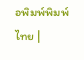อพิมพ์พิมพ์ไทย |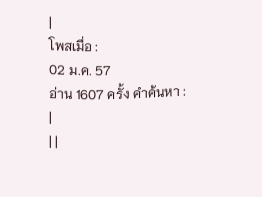|
โพสเมื่อ :
02 ม.ค. 57
อ่าน 1607 ครั้ง คำค้นหา :
|
| |